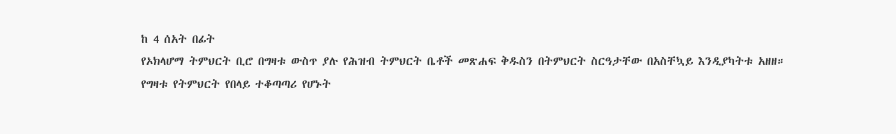ከ 4 ሰአት በፊት
የኦክላሆማ ትምህርት ቢሮ በግዛቱ ውስጥ ያሉ የሕዝብ ትምህርት ቤቶች መጽሐፍ ቅዱስን በትምህርት ስርዓታቸው በአስቸኳይ እንዲያካትቱ አዘዘ።
የግዛቱ የትምህርት የበላይ ተቆጣጣሪ የሆኑት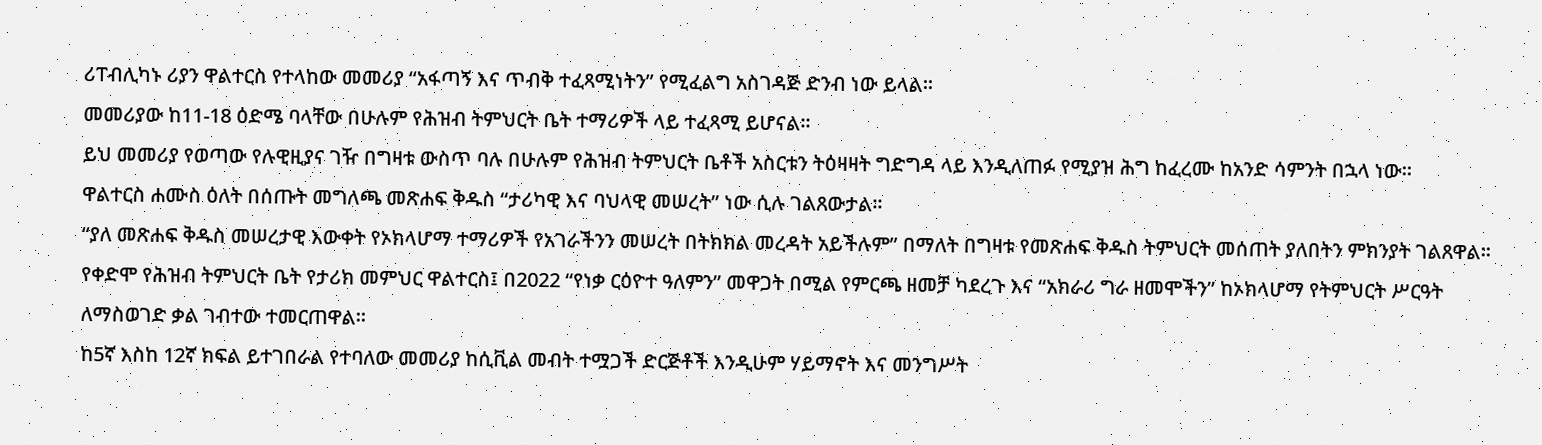ሪፐብሊካኑ ሪያን ዋልተርስ የተላከው መመሪያ “አፋጣኝ እና ጥብቅ ተፈጻሚነትን” የሚፈልግ አስገዳጅ ድንብ ነው ይላል።
መመሪያው ከ11-18 ዕድሜ ባላቸው በሁሉም የሕዝብ ትምህርት ቤት ተማሪዎች ላይ ተፈጻሚ ይሆናል።
ይህ መመሪያ የወጣው የሉዊዚያና ገዥ በግዛቱ ውስጥ ባሉ በሁሉም የሕዝብ ትምህርት ቤቶች አስርቱን ትዕዛዛት ግድግዳ ላይ እንዲለጠፉ የሚያዝ ሕግ ከፈረሙ ከአንድ ሳምንት በኋላ ነው።
ዋልተርስ ሐሙስ ዕለት በሰጡት መግለጫ መጽሐፍ ቅዱስ “ታሪካዊ እና ባህላዊ መሠረት” ነው ሲሉ ገልጸውታል።
“ያለ መጽሐፍ ቅዱስ መሠረታዊ እውቀት የኦክላሆማ ተማሪዎች የአገራችንን መሠረት በትክክል መረዳት አይችሉም” በማለት በግዛቱ የመጽሐፍ ቅዱስ ትምህርት መሰጠት ያለበትን ምክንያት ገልጸዋል።
የቀድሞ የሕዝብ ትምህርት ቤት የታሪክ መምህር ዋልተርስ፤ በ2022 “የነቃ ርዕዮተ ዓለምን” መዋጋት በሚል የምርጫ ዘመቻ ካደረጉ እና “አክራሪ ግራ ዘመሞችን” ከኦክላሆማ የትምህርት ሥርዓት ለማስወገድ ቃል ገብተው ተመርጠዋል።
ከ5ኛ እስከ 12ኛ ክፍል ይተገበራል የተባለው መመሪያ ከሲቪል መብት ተሟጋች ድርጅቶች እንዲሁም ሃይማኖት እና መንግሥት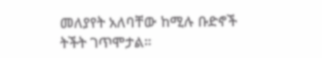መለያየት አለባቸው ከሚሉ ቡድኖች ትችት ገጥሞታል።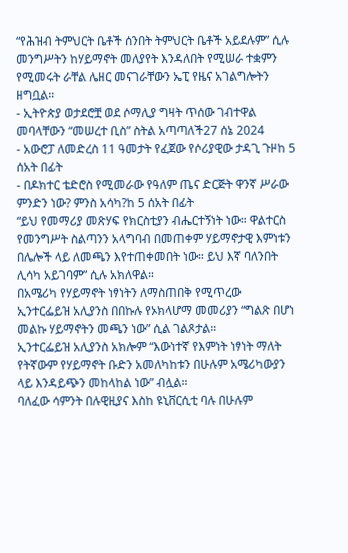“የሕዝብ ትምህርት ቤቶች ሰንበት ትምህርት ቤቶች አይደሉም” ሲሉ መንግሥትን ከሃይማኖት መለያየት እንዳለበት የሚሠራ ተቋምን የሚመሩት ራቸል ሌዘር መናገራቸውን ኤፒ የዜና አገልግሎትን ዘግቧል።
- ኢትዮጵያ ወታደሮቿ ወደ ሶማሊያ ግዛት ጥሰው ገብተዋል መባላቸውን “መሠረተ ቢስ” ስትል አጣጣለች27 ሰኔ 2024
- አውሮፓ ለመድረስ 11 ዓመታት የፈጀው የሶሪያዊው ታዳጊ ጉዞከ 5 ሰአት በፊት
- በዶክተር ቴድሮስ የሚመራው የዓለም ጤና ድርጅት ዋንኛ ሥራው ምንድን ነው? ምንስ አሳካ?ከ 5 ሰአት በፊት
“ይህ የመማሪያ መጽሃፍ የክርስቲያን ብሔርተኝነት ነው። ዋልተርስ የመንግሥት ስልጣንን አላግባብ በመጠቀም ሃይማኖታዊ እምነቱን በሌሎች ላይ ለመጫን እየተጠቀመበት ነው። ይህ እኛ ባለንበት ሊሳካ አይገባም” ሲሉ አክለዋል።
በአሜሪካ የሃይማኖት ነፃነትን ለማስጠበቅ የሚጥረው ኢንተርፌይዝ አሊያንስ በበኩሉ የኦክላሆማ መመሪያን “ግልጽ በሆነ መልኩ ሃይማኖትን መጫን ነው” ሲል ገልጾታል።
ኢንተርፌይዝ አሊያንስ አክሎም “እውነተኛ የእምነት ነፃነት ማለት የትኛውም የሃይማኖት ቡድን አመለካከቱን በሁሉም አሜሪካውያን ላይ እንዳይጭን መከላከል ነው” ብሏል።
ባለፈው ሳምንት በሉዊዚያና እስከ ዩኒቨርሲቲ ባሉ በሁሉም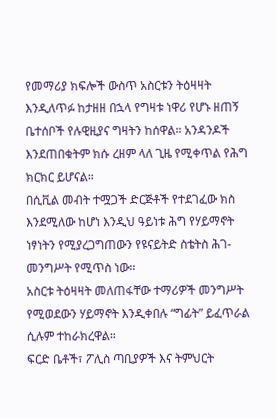የመማሪያ ክፍሎች ውስጥ አስርቱን ትዕዛዛት እንዲለጥፉ ከታዘዘ በኋላ የግዛቱ ነዋሪ የሆኑ ዘጠኝ ቤተሰቦች የሉዊዚያና ግዛትን ከሰዋል። አንዳንዶች እንደጠበቁትም ክሱ ረዘም ላለ ጊዜ የሚቀጥል የሕግ ክርክር ይሆናል።
በሲቪል መብት ተሟጋች ድርጅቶች የተደገፈው ክስ እንደሚለው ከሆነ እንዲህ ዓይነቱ ሕግ የሃይማኖት ነፃነትን የሚያረጋግጠውን የዩናይትድ ስቴትስ ሕገ-መንግሥት የሚጥስ ነው።
አስርቱ ትዕዛዛት መለጠፋቸው ተማሪዎች መንግሥት የሚወደውን ሃይማኖት እንዲቀበሉ “ግፊት” ይፈጥራል ሲሉም ተከራክረዋል።
ፍርድ ቤቶች፣ ፖሊስ ጣቢያዎች እና ትምህርት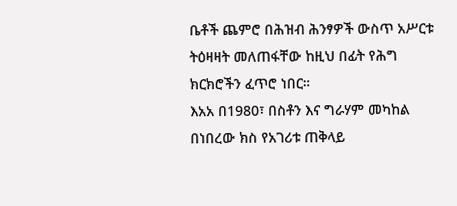ቤቶች ጨምሮ በሕዝብ ሕንፃዎች ውስጥ አሥርቱ ትዕዛዛት መለጠፋቸው ከዚህ በፊት የሕግ ክርክሮችን ፈጥሮ ነበር።
እአአ በ1980፣ በስቶን እና ግራሃም መካከል በነበረው ክስ የአገሪቱ ጠቅላይ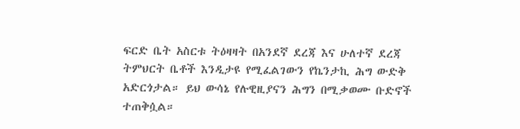ፍርድ ቤት አስርቱ ትዕዛዛት በአንደኛ ደረጃ እና ሁለተኛ ደረጃ ትምህርት ቤቶች እንዲታዩ የሚፈልገውን የኬንታኪ ሕግ ውድቅ አድርጎታል። ይህ ውሳኔ የሉዊዚያናን ሕግን በሚቃወሙ ቡድኖች ተጠቅሷል።